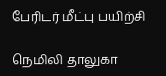பேரிடர் மீட்பு பயிற்சி

நெமிலி தாலுகா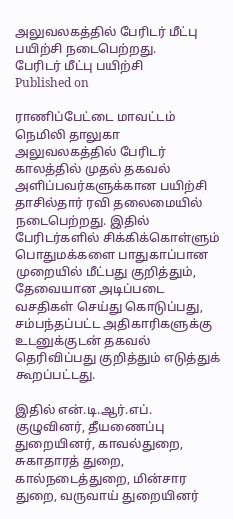அலுவலகத்தில் பேரிடர் மீட்பு பயிற்சி நடைபெற்றது.
பேரிடர் மீட்பு பயிற்சி
Published on

ராணிப்பேட்டை மாவட்டம் நெமிலி தாலுகா அலுவலகத்தில் பேரிடர் காலத்தில் முதல் தகவல் அளிப்பவர்களுக்கான பயிற்சி தாசில்தார் ரவி தலைமையில் நடைபெற்றது. இதில் பேரிடர்களில் சிக்கிக்கொள்ளும் பொதுமக்களை பாதுகாப்பான முறையில் மீட்பது குறித்தும், தேவையான அடிப்படை வசதிகள் செய்து கொடுப்பது, சம்பந்தப்பட்ட அதிகாரிகளுக்கு உடனுக்குடன் தகவல் தெரிவிப்பது குறித்தும் எடுத்துக் கூறப்பட்டது.

இதில் என்.டி.ஆர்.எப். குழுவினர், தீயணைப்பு துறையினர், காவல்துறை, சுகாதாரத் துறை, கால்நடைத்துறை, மின்சார துறை, வருவாய் துறையினர்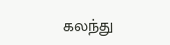கலந்து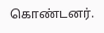கொண்டனர்.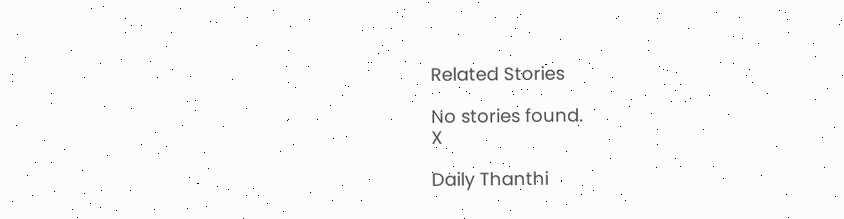Related Stories

No stories found.
X

Daily Thanthi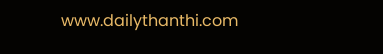www.dailythanthi.com